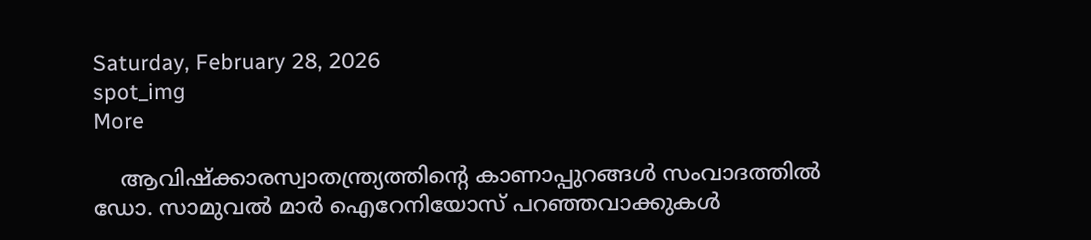Saturday, February 28, 2026
spot_img
More

    ആവിഷ്‌ക്കാരസ്വാതന്ത്ര്യത്തിന്റെ കാണാപ്പുറങ്ങള്‍ സംവാദത്തില്‍ ഡോ. സാമുവല്‍ മാര്‍ ഐറേനിയോസ് പറഞ്ഞവാക്കുകള്‍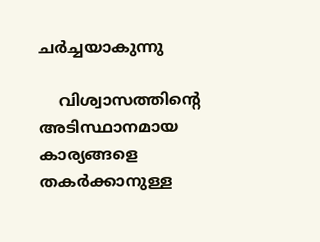ചര്‍ച്ചയാകുന്നു

    വിശ്വാസത്തിന്റെ അടിസ്ഥാനമായ കാര്യങ്ങളെ തകര്‍ക്കാനുള്ള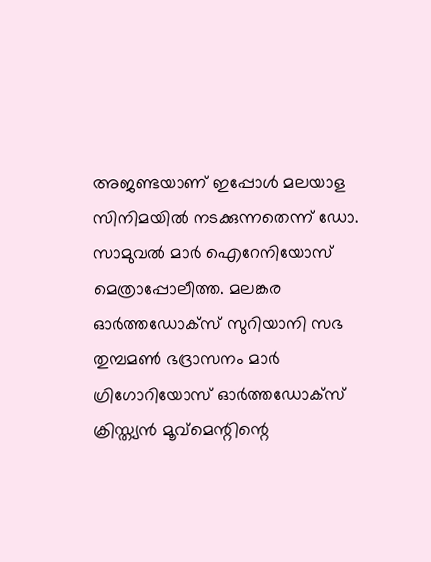അജണ്ടയാണ് ഇപ്പോള്‍ മലയാള സിനിമയില്‍ നടക്കുന്നതെന്ന് ഡോ. സാമുവല്‍ മാര്‍ ഐറേനിയോസ് മെത്രാപ്പോലീത്ത. മലങ്കര ഓര്‍ത്തഡോക്‌സ് സുറിയാനി സഭ തുമ്പമണ്‍ ഭദ്രാസനം മാര്‍ ഗ്രിഗോറിയോസ് ഓര്‍ത്തഡോക്‌സ് ക്രിസ്ത്യന്‍ മൂവ്‌മെന്റിന്റെ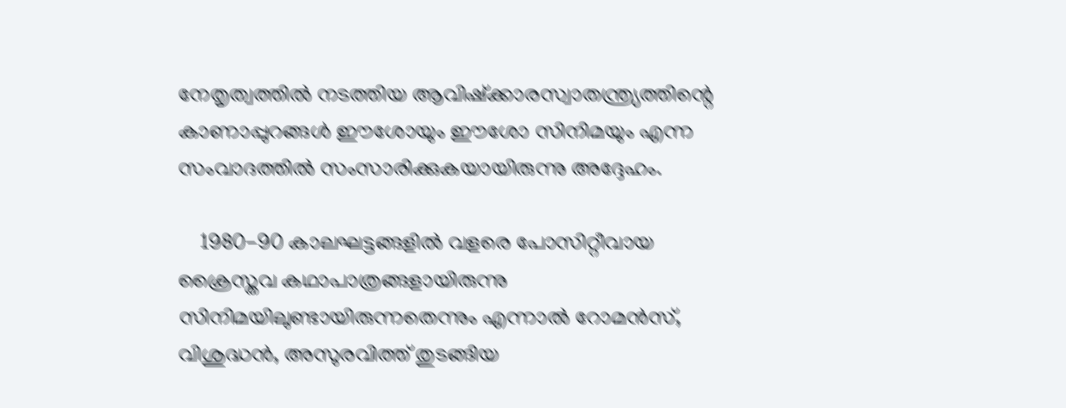നേതൃത്വത്തില്‍ നടത്തിയ ആവിഷ്‌ക്കാരസ്വാതന്ത്ര്യത്തിന്റെ കാണാപ്പുറങ്ങള്‍ ഈശോയും ഈശോ സിനിമയും എന്ന സംവാദത്തില്‍ സംസാരിക്കുകയായിരുന്നു അദ്ദേഹം.

    1980-90 കാലഘട്ടങ്ങളില്‍ വളരെ പോസിറ്റീവായ ക്രൈസ്തവ കഥാപാത്രങ്ങളായിരുന്നു സിനിമയിലുണ്ടായിരുന്നതെന്നും എന്നാല്‍ റോമന്‍സ്, വിശുദ്ധന്‍, അസുരവിത്ത് തുടങ്ങിയ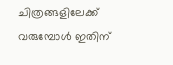ചിത്രങ്ങളിലേക്ക് വരുമ്പോള്‍ ഇതിന്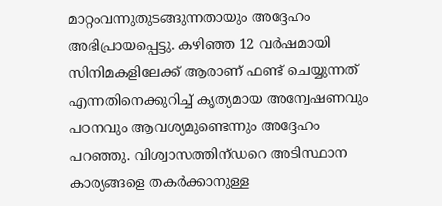മാറ്റംവന്നുതുടങ്ങുന്നതായും അദ്ദേഹം അഭിപ്രായപ്പെട്ടു. കഴിഞ്ഞ 12 വര്‍ഷമായി സിനിമകളിലേക്ക് ആരാണ് ഫണ്ട് ചെയ്യുന്നത് എന്നതിനെക്കുറിച്ച് കൃത്യമായ അന്വേഷണവും പഠനവും ആവശ്യമുണ്ടെന്നും അദ്ദേഹം പറഞ്ഞു. വിശ്വാസത്തിന്ഡറെ അടിസ്ഥാന കാര്യങ്ങളെ തകര്‍ക്കാനുള്ള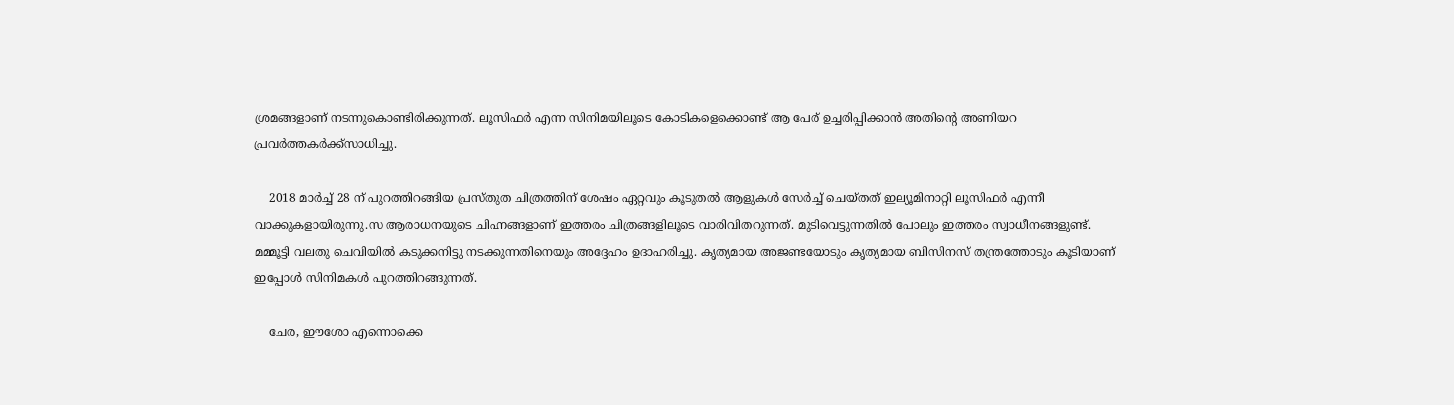ശ്രമങ്ങളാണ് നടന്നുകൊണ്ടിരിക്കുന്നത്. ലൂസിഫര്‍ എന്ന സിനിമയിലൂടെ കോടികളെക്കൊണ്ട് ആ പേര് ഉച്ചരിപ്പിക്കാന്‍ അതിന്റെ അണിയറ പ്രവര്‍ത്തകര്‍ക്ക്‌സാധിച്ചു.

    2018 മാര്‍ച്ച് 28 ന് പുറത്തിറങ്ങിയ പ്രസ്തുത ചിത്രത്തിന് ശേഷം ഏറ്റവും കൂടുതല്‍ ആളുകള്‍ സേര്‍ച്ച് ചെയ്തത് ഇല്യൂമിനാറ്റി ലൂസിഫര്‍ എന്നീ വാക്കുകളായിരുന്നു.സ ആരാധനയുടെ ചിഹ്നങ്ങളാണ് ഇത്തരം ചിത്രങ്ങളിലൂടെ വാരിവിതറുന്നത്. മുടിവെട്ടുന്നതില്‍ പോലും ഇത്തരം സ്വാധീനങ്ങളുണ്ട്. മമ്മൂട്ടി വലതു ചെവിയില്‍ കടുക്കനിട്ടു നടക്കുന്നതിനെയും അദ്ദേഹം ഉദാഹരിച്ചു. കൃത്യമായ അജണ്ടയോടും കൃത്യമായ ബിസിനസ് തന്ത്രത്തോടും കൂടിയാണ് ഇപ്പോള്‍ സിനിമകള്‍ പുറത്തിറങ്ങുന്നത്.

    ചേര, ഈശോ എന്നൊക്കെ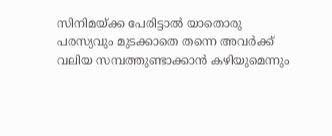സിനിമയ്ക്ക പേരിട്ടാല്‍ യാതൊരു പരസ്യവും മുടക്കാതെ തന്നെ അവര്‍ക്ക് വലിയ സമ്പത്തുണ്ടാക്കാന്‍ കഴിയുമെന്നും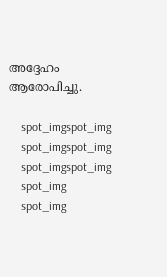അദ്ദേഹം ആരോപിച്ചു.

    spot_imgspot_img
    spot_imgspot_img
    spot_imgspot_img
    spot_img
    spot_img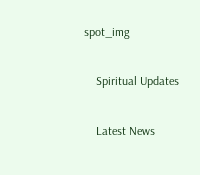spot_img

    Spiritual Updates

    Latest News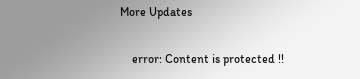More Updates

    error: Content is protected !!